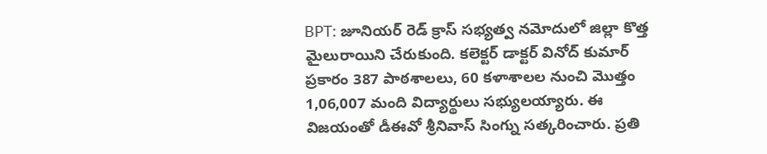BPT: జూనియర్ రెడ్ క్రాస్ సభ్యత్వ నమోదులో జిల్లా కొత్త మైలురాయిని చేరుకుంది. కలెక్టర్ డాక్టర్ వినోద్ కుమార్ ప్రకారం 387 పాఠశాలలు, 60 కళాశాలల నుంచి మొత్తం 1,06,007 మంది విద్యార్థులు సభ్యులయ్యారు. ఈ విజయంతో డీఈవో శ్రీనివాస్ సింగ్ను సత్కరించారు. ప్రతి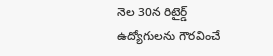నెల 30న రిటైర్డ్ ఉద్యోగులను గౌరవించే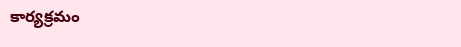కార్యక్రమం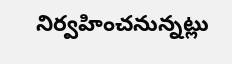నిర్వహించనున్నట్లు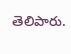తెలిపారు.